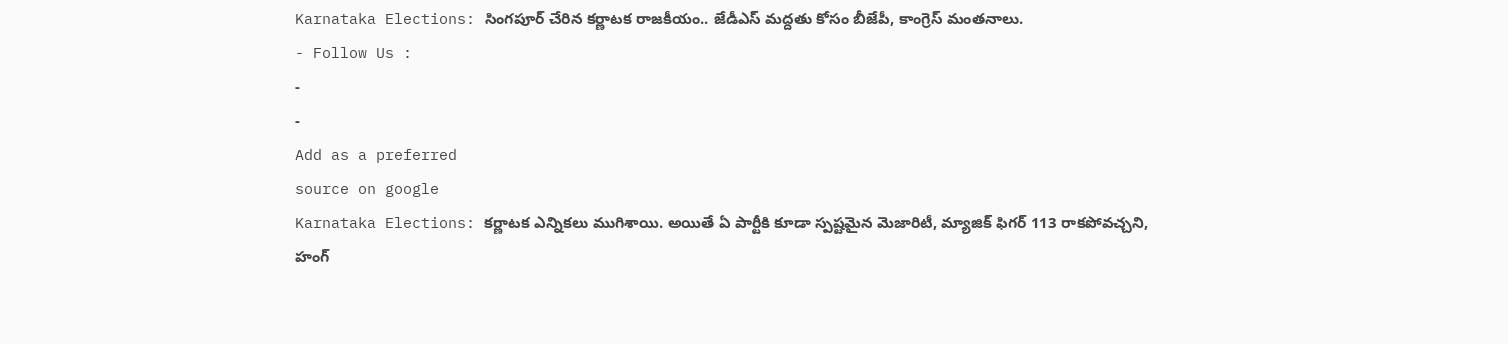Karnataka Elections: సింగపూర్ చేరిన కర్ణాటక రాజకీయం.. జేడీఎస్ మద్దతు కోసం బీజేపీ, కాంగ్రెస్ మంతనాలు.
- Follow Us :
-
-
Add as a preferred
source on google
Karnataka Elections: కర్ణాటక ఎన్నికలు ముగిశాయి. అయితే ఏ పార్టీకి కూడా స్పష్టమైన మెజారిటీ, మ్యాజిక్ ఫిగర్ 113 రాకపోవచ్చని, హంగ్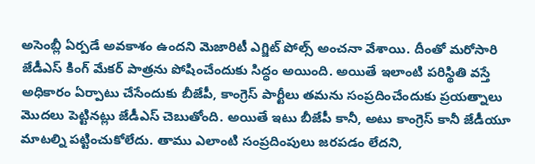అసెంబ్లీ ఏర్పడే అవకాశం ఉందని మెజారిటీ ఎగ్జిట్ పోల్స్ అంచనా వేశాయి. దీంతో మరోసారి జేడీఎస్ కింగ్ మేకర్ పాత్రను పోషించేందుకు సిద్ధం అయింది. అయితే ఇలాంటి పరిస్థితి వస్తే అధికారం ఏర్పాటు చేసేందుకు బీజేపీ, కాంగ్రెస్ పార్టీలు తమను సంప్రదించేందుకు ప్రయత్నాలు మొదలు పెట్టినట్లు జేడీఎస్ చెబుతోంది. అయితే ఇటు బీజేపీ కానీ, అటు కాంగ్రెస్ కానీ జేడీయూ మాటల్ని పట్టించుకోలేదు. తాము ఎలాంటి సంప్రదింపులు జరపడం లేదని,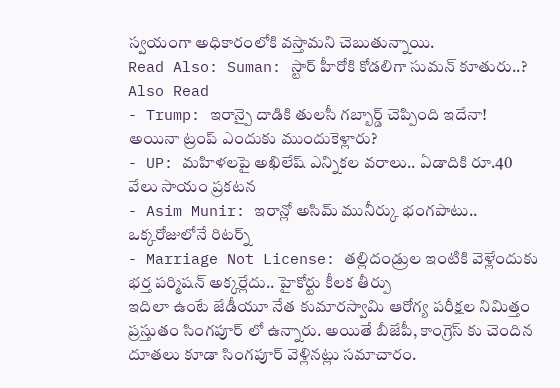స్వయంగా అధికారంలోకి వస్తామని చెబుతున్నాయి.
Read Also: Suman: స్టార్ హీరోకి కోడలిగా సుమన్ కూతురు..?
Also Read
- Trump: ఇరాన్పై దాడికి తులసీ గబ్బార్డ్ చెప్పింది ఇదేనా! అయినా ట్రంప్ ఎందుకు ముందుకెళ్లారు?
- UP: మహిళలపై అఖిలేష్ ఎన్నికల వరాలు.. ఏడాదికి రూ.40 వేలు సాయం ప్రకటన
- Asim Munir: ఇరాన్లో అసిమ్ మునీర్కు భంగపాటు.. ఒక్కరోజులోనే రిటర్న్
- Marriage Not License: తల్లిదండ్రుల ఇంటికి వెళ్లేందుకు భర్త పర్మిషన్ అక్కర్లేదు.. హైకోర్టు కీలక తీర్పు
ఇదిలా ఉంటే జేడీయూ నేత కుమారస్వామి ఆరోగ్య పరీక్షల నిమిత్తం ప్రస్తుతం సింగపూర్ లో ఉన్నారు. అయితే బీజేపీ, కాంగ్రెస్ కు చెందిన దూతలు కూడా సింగపూర్ వెళ్లినట్లు సమాచారం.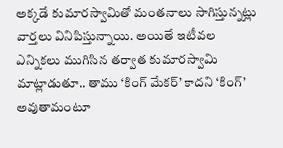అక్కడే కుమారస్వామితో మంతనాలు సాగిస్తున్నట్లు వార్తలు వినిపిస్తున్నాయి. అయితే ఇటీవల ఎన్నికలు ముగిసిన తర్వాత కుమారస్వామి మాట్లాడుతూ.. తాము ‘కింగ్ మేకర్’ కాదని ‘కింగ్’ అవుతామంటూ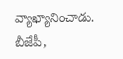వ్యాఖ్యానించాడు. బీజేపీ,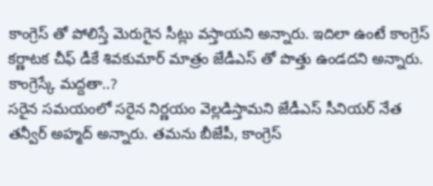కాంగ్రెస్ తో పోలిస్తే మెరుగైన సీట్లు వస్తాయని అన్నారు. ఇదిలా ఉంటే కాంగ్రెస్ కర్ణాటక చీఫ్ డీకే శివకుమార్ మాత్రం జేడీఎస్ తో పొత్తు ఉండదని అన్నారు.
కాంగ్రెస్కే మద్దతా..?
సరైన సమయంలో సరైన నిర్ణయం వెల్లడిస్తామని జేడీఎస్ సీనియర్ నేత తన్వీర్ అహ్మద్ అన్నారు. తమను బీజేపీ, కాంగ్రెస్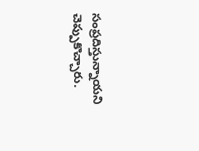సంప్రదిస్తున్నాయని చెప్పుకొచ్చారు.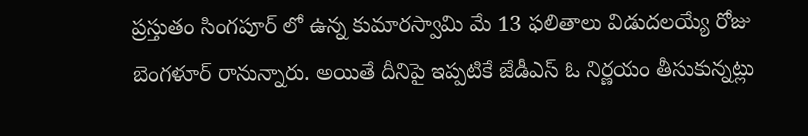ప్రస్తుతం సింగపూర్ లో ఉన్న కుమారస్వామి మే 13 ఫలితాలు విడుదలయ్యే రోజు బెంగళూర్ రానున్నారు. అయితే దీనిపై ఇప్పటికే జేడీఎస్ ఓ నిర్ణయం తీసుకున్నట్లు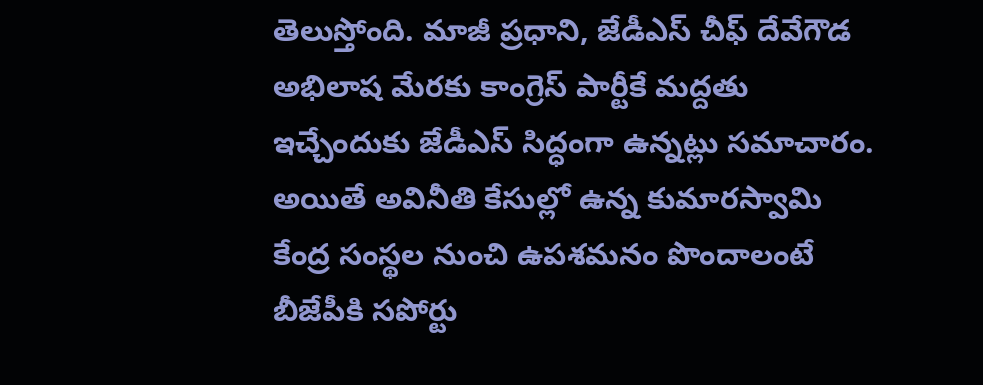తెలుస్తోంది. మాజీ ప్రధాని, జేడీఎస్ చీఫ్ దేవేగౌడ అభిలాష మేరకు కాంగ్రెస్ పార్టీకే మద్దతు ఇచ్చేందుకు జేడీఎస్ సిద్ధంగా ఉన్నట్లు సమాచారం. అయితే అవినీతి కేసుల్లో ఉన్న కుమారస్వామి కేంద్ర సంస్థల నుంచి ఉపశమనం పొందాలంటే బీజేపీకి సపోర్టు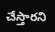చేస్తారని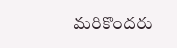మరికొందరు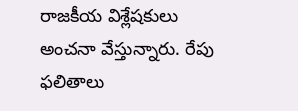రాజకీయ విశ్లేషకులు అంచనా వేస్తున్నారు. రేపు ఫలితాలు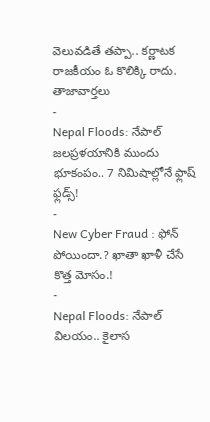వెలువడితే తప్పా.. కర్ణాటక రాజకీయం ఓ కొలిక్కి రాదు.
తాజావార్తలు
-
Nepal Floods: నేపాల్ జలప్రళయానికి ముందు భూకంపం.. 7 నిమిషాల్లోనే ఫ్లాష్ ఫ్లడ్స్!
-
New Cyber Fraud : ఫోన్ పోయిందా.? ఖాతా ఖాళీ చేసే కొత్త మోసం.!
-
Nepal Floods: నేపాల్ విలయం.. కైలాస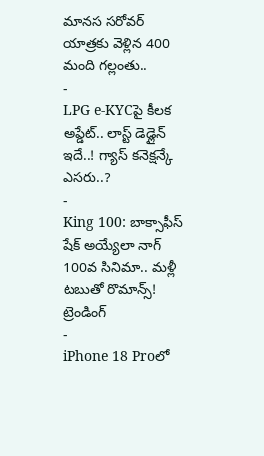మానస సరోవర్ యాత్రకు వెళ్లిన 400 మంది గల్లంతు..
-
LPG e-KYCపై కీలక అప్డేట్.. లాస్ట్ డెడ్లైన్ ఇదే..! గ్యాస్ కనెక్షన్కే ఎసరు..?
-
King 100: బాక్సాఫీస్ షేక్ అయ్యేలా నాగ్ 100వ సినిమా.. మళ్లీ టబుతో రొమాన్స్!
ట్రెండింగ్
-
iPhone 18 Proలో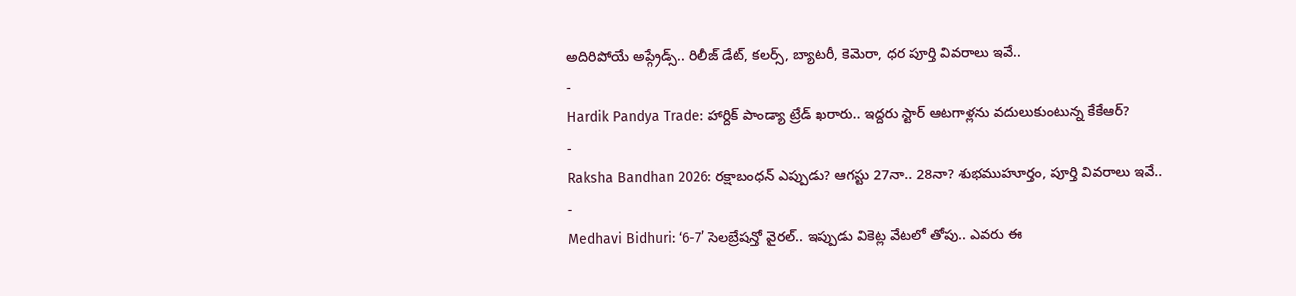అదిరిపోయే అప్గ్రేడ్స్.. రిలీజ్ డేట్, కలర్స్, బ్యాటరీ, కెమెరా, ధర పూర్తి వివరాలు ఇవే..
-
Hardik Pandya Trade: హార్దిక్ పాండ్యా ట్రేడ్ ఖరారు.. ఇద్దరు స్టార్ ఆటగాళ్లను వదులుకుంటున్న కేకేఆర్?
-
Raksha Bandhan 2026: రక్షాబంధన్ ఎప్పుడు? ఆగస్టు 27నా.. 28నా? శుభముహూర్తం, పూర్తి వివరాలు ఇవే..
-
Medhavi Bidhuri: ‘6-7’ సెలబ్రేషన్తో వైరల్.. ఇప్పుడు వికెట్ల వేటలో తోపు.. ఎవరు ఈ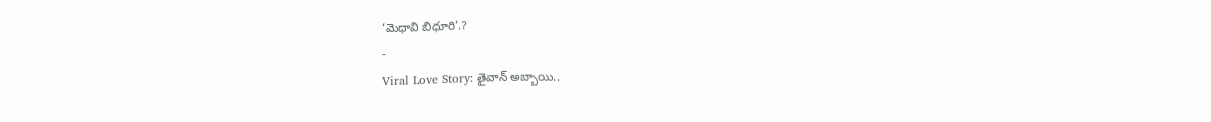‘మెధావి బిధూరి’.?
-
Viral Love Story: తైవాన్ అబ్బాయి..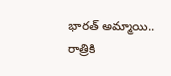భారత్ అమ్మాయి.. రాత్రికి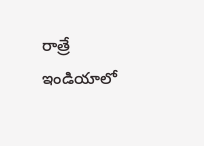రాత్రే ఇండియాలో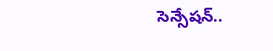సెన్సేషన్..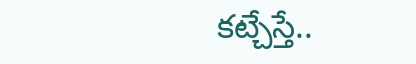కట్చేస్తే..